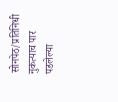सोनपेठ/प्रतिनिधी
नुकत्याच पार पडलेल्या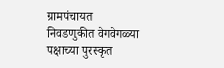ग्रामपंचायत निवडणुकीत वेगवेगळ्या पक्षाच्या पुरस्कृत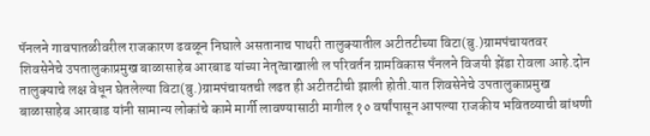पॅनलने गावपातळीवरील राजकारण ढवळून निघाले असतानाच पाथरी तालुक्यातील अटीतटीच्या विटा(बु.)ग्रामपंचायतवर शिवसेनेचे उपतालुकाप्रमुख बाळासाहेब आरबाड यांच्या नेतृत्वाखाली ल परिवर्तन ग्रामविकास पँनलने विजयी झेंडा रोवला आहे.दोन तालुक्याचे लक्ष वेधून घेतलेल्या विटा(बु.)ग्रामपंचायतची लढत ही अटीतटीची झाली होती.यात शिवसेनेचे उपतालुकाप्रमुख बाळासाहेब आरबाड यांनी सामान्य लोकांचे कामे मार्गी लावण्यासाठी मागील १० वर्षांपासून आपल्या राजकीय भवितव्याची बांधणी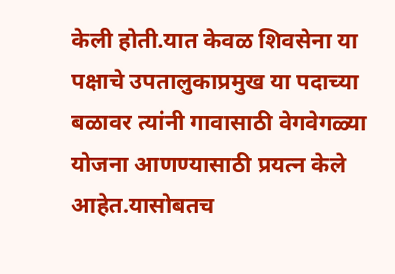केली होती.यात केवळ शिवसेना या पक्षाचे उपतालुकाप्रमुख या पदाच्या बळावर त्यांनी गावासाठी वेगवेगळ्या योजना आणण्यासाठी प्रयत्न केले आहेत.यासोबतच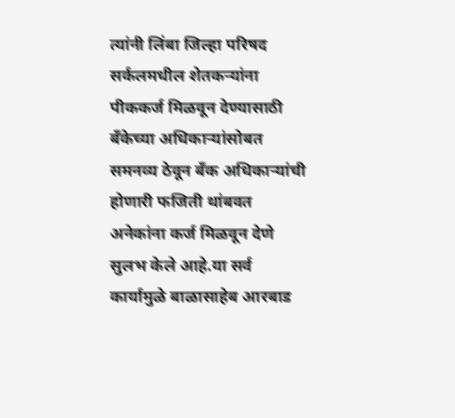त्यांनी लिंबा जिल्हा परिषद सर्कलमधील शेतकऱ्यांना पीककर्ज मिळवून देण्यासाठी बँकेच्या अधिकाऱ्यांसोबत समनव्य ठेवून बँक अधिकाऱ्यांची होणारी फजिती थांबवत अनेकांना कर्ज मिळवून देणे सुलभ केले आहे.या सर्व कार्यामुळे बाळासाहेब आरबाड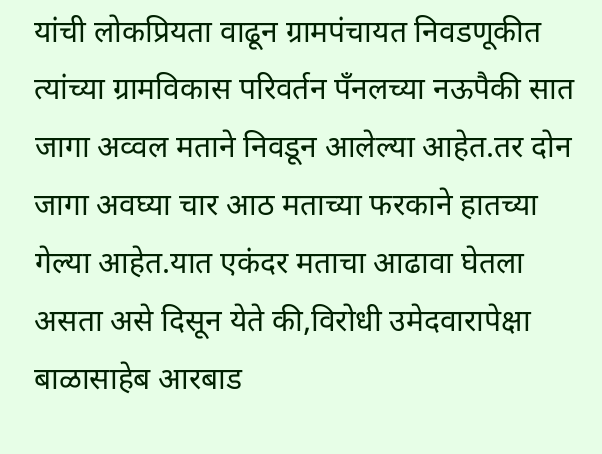यांची लोकप्रियता वाढून ग्रामपंचायत निवडणूकीत त्यांच्या ग्रामविकास परिवर्तन पँनलच्या नऊपैकी सात जागा अव्वल मताने निवडून आलेल्या आहेत.तर दोन जागा अवघ्या चार आठ मताच्या फरकाने हातच्या गेल्या आहेत.यात एकंदर मताचा आढावा घेतला असता असे दिसून येते की,विरोधी उमेदवारापेक्षा बाळासाहेब आरबाड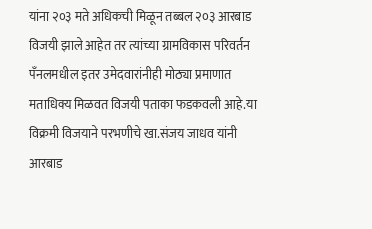यांना २०३ मते अधिकची मिळून तब्बल २०३ आरबाड विजयी झाले आहेत तर त्यांच्या ग्रामविकास परिवर्तन पँनलमधील इतर उमेदवारांनीही मोठ्या प्रमाणात मताधिक्य मिळवत विजयी पताका फडकवली आहे.या विक्रमी विजयाने परभणीचे खा.संजय जाधव यांनी आरबाड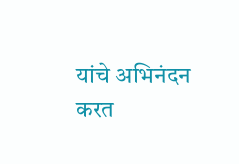यांचे अभिनंदन करत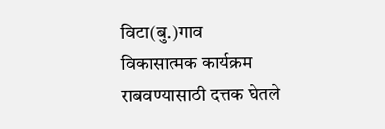विटा(बु.)गाव विकासात्मक कार्यक्रम राबवण्यासाठी दत्तक घेतले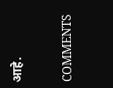आहे.

COMMENTS